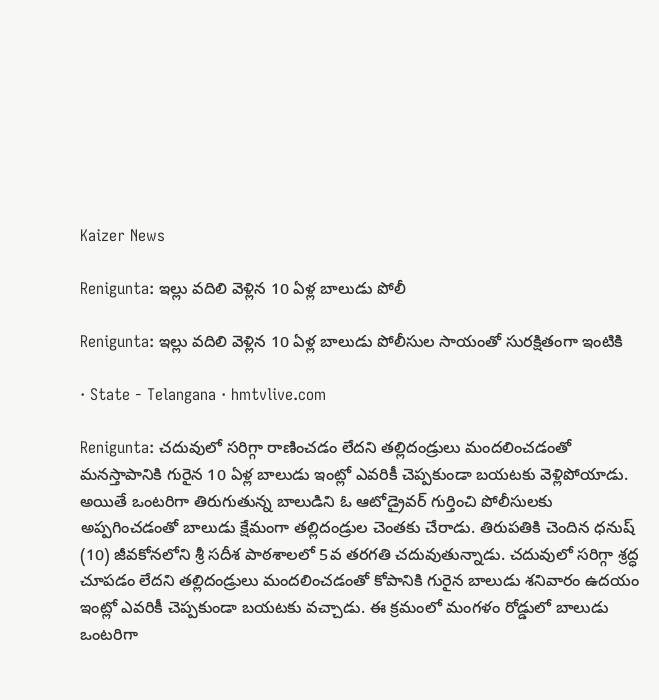Kaizer News

Renigunta: ఇల్లు వదిలి వెళ్లిన 10 ఏళ్ల బాలుడు పోలీ

Renigunta: ఇల్లు వదిలి వెళ్లిన 10 ఏళ్ల బాలుడు పోలీసుల సాయంతో సురక్షితంగా ఇంటికి

· State - Telangana · hmtvlive.com

Renigunta: చదువులో సరిగ్గా రాణించడం లేదని తల్లిదండ్రులు మందలించడంతో మనస్తాపానికి గురైన 10 ఏళ్ల బాలుడు ఇంట్లో ఎవరికీ చెప్పకుండా బయటకు వెళ్లిపోయాడు. అయితే ఒంటరిగా తిరుగుతున్న బాలుడిని ఓ ఆటోడ్రైవర్ గుర్తించి పోలీసులకు అప్పగించడంతో బాలుడు క్షేమంగా తల్లిదండ్రుల చెంతకు చేరాడు. తిరుపతికి చెందిన ధనుష్ (10) జీవకోనలోని శ్రీ సదీశ పాఠశాలలో 5వ తరగతి చదువుతున్నాడు. చదువులో సరిగ్గా శ్రద్ధ చూపడం లేదని తల్లిదండ్రులు మందలించడంతో కోపానికి గురైన బాలుడు శనివారం ఉదయం ఇంట్లో ఎవరికీ చెప్పకుండా బయటకు వచ్చాడు. ఈ క్రమంలో మంగళం రోడ్డులో బాలుడు ఒంటరిగా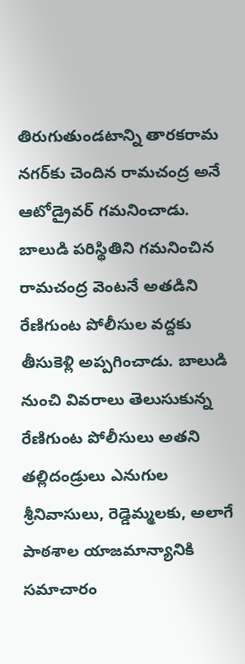తిరుగుతుండటాన్ని తారకరామ నగర్‌కు చెందిన రామచంద్ర అనే ఆటోడ్రైవర్ గమనించాడు. బాలుడి పరిస్థితిని గమనించిన రామచంద్ర వెంటనే అతడిని రేణిగుంట పోలీసుల వద్దకు తీసుకెళ్లి అప్పగించాడు. బాలుడి నుంచి వివరాలు తెలుసుకున్న రేణిగుంట పోలీసులు అతని తల్లిదండ్రులు ఎనుగుల శ్రీనివాసులు, రెడ్డెమ్మలకు, అలాగే పాఠశాల యాజమాన్యానికి సమాచారం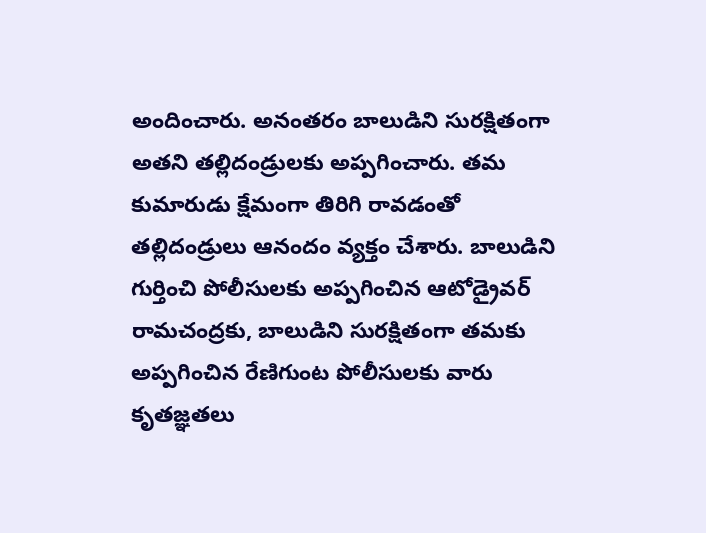అందించారు. అనంతరం బాలుడిని సురక్షితంగా అతని తల్లిదండ్రులకు అప్పగించారు. తమ కుమారుడు క్షేమంగా తిరిగి రావడంతో తల్లిదండ్రులు ఆనందం వ్యక్తం చేశారు. బాలుడిని గుర్తించి పోలీసులకు అప్పగించిన ఆటోడ్రైవర్ రామచంద్రకు, బాలుడిని సురక్షితంగా తమకు అప్పగించిన రేణిగుంట పోలీసులకు వారు కృతజ్ఞతలు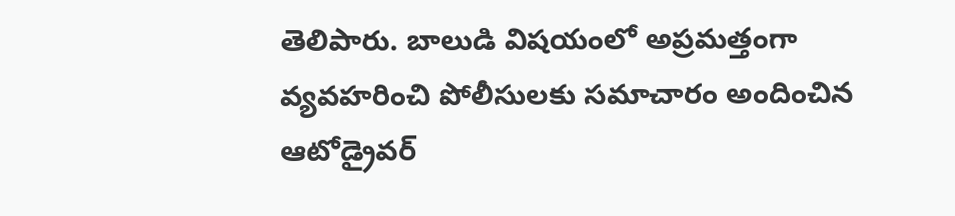తెలిపారు. బాలుడి విషయంలో అప్రమత్తంగా వ్యవహరించి పోలీసులకు సమాచారం అందించిన ఆటోడ్రైవర్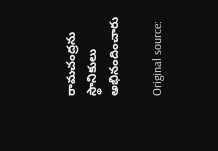రామచంద్రను స్థానికులు అభినందించారు

Original source: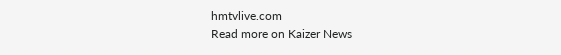hmtvlive.com
Read more on Kaizer News